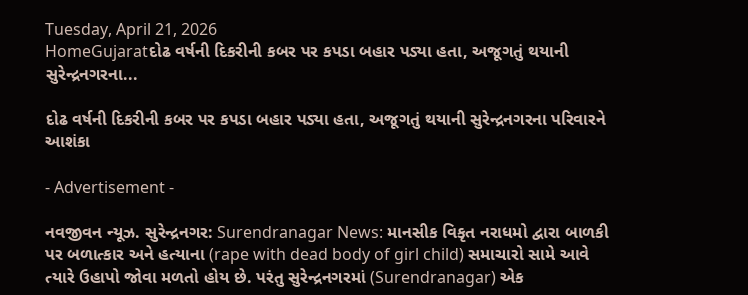Tuesday, April 21, 2026
HomeGujaratદોઢ વર્ષની દિકરીની કબર પર કપડા બહાર પડ્યા હતા, અજૂગતું થયાની સુરેન્દ્રનગરના...

દોઢ વર્ષની દિકરીની કબર પર કપડા બહાર પડ્યા હતા, અજૂગતું થયાની સુરેન્દ્રનગરના પરિવારને આશંકા

- Advertisement -

નવજીવન ન્યૂઝ. સુરેન્દ્રનગર: Surendranagar News: માનસીક વિકૃત નરાધમો દ્વારા બાળકી પર બળાત્કાર અને હત્યાના (rape with dead body of girl child) સમાચારો સામે આવે ત્યારે ઉહાપો જોવા મળતો હોય છે. પરંતુ સુરેન્દ્રનગરમાં (Surendranagar) એક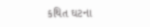કથિત ઘટના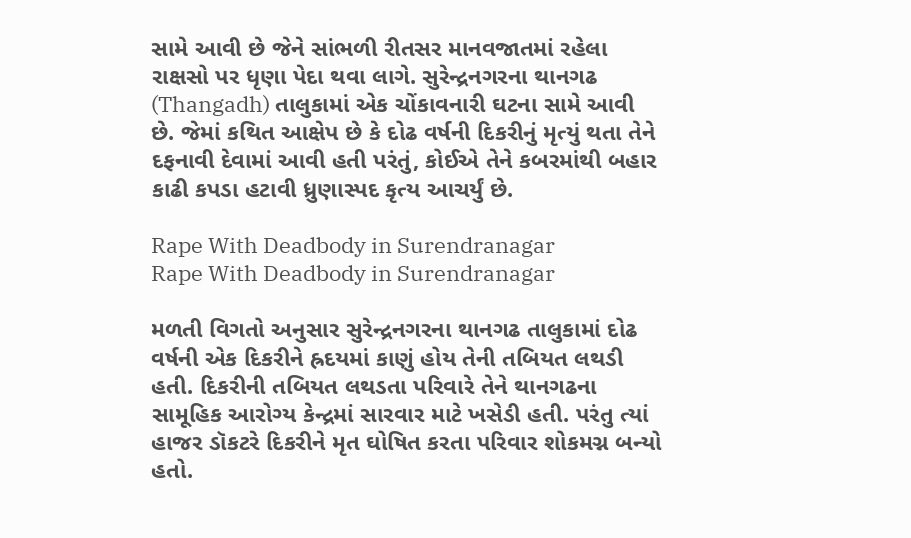સામે આવી છે જેને સાંભળી રીતસર માનવજાતમાં રહેલા રાક્ષસો પર ધૃણા પેદા થવા લાગે. સુરેન્દ્રનગરના થાનગઢ (Thangadh) તાલુકામાં એક ચોંકાવનારી ઘટના સામે આવી છે. જેમાં કથિત આક્ષેપ છે કે દોઢ વર્ષની દિકરીનું મૃત્યું થતા તેને દફનાવી દેવામાં આવી હતી પરંતું, કોઈએ તેને કબરમાંથી બહાર કાઢી કપડા હટાવી ધ્રુણાસ્પદ કૃત્ય આચર્યું છે.

Rape With Deadbody in Surendranagar
Rape With Deadbody in Surendranagar

મળતી વિગતો અનુસાર સુરેન્દ્રનગરના થાનગઢ તાલુકામાં દોઢ વર્ષની એક દિકરીને હ્રદયમાં કાણું હોય તેની તબિયત લથડી હતી. દિકરીની તબિયત લથડતા પરિવારે તેને થાનગઢના સામૂહિક આરોગ્ય કેન્દ્રમાં સારવાર માટે ખસેડી હતી. પરંતુ ત્યાં હાજર ડૉકટરે દિકરીને મૃત ઘોષિત કરતા પરિવાર શોકમગ્ન બન્યો હતો.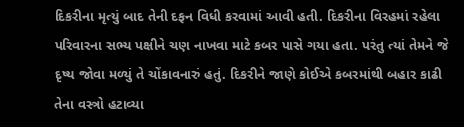દિકરીના મૃત્યું બાદ તેની દફન વિધી કરવામાં આવી હતી. દિકરીના વિરહમાં રહેલા પરિવારના સભ્ય પક્ષીને ચણ નાખવા માટે કબર પાસે ગયા હતા. પરંતુ ત્યાં તેમને જે દૃષ્ય જોવા મળ્યું તે ચોંકાવનારું હતું. દિકરીને જાણે કોઈએ કબરમાંથી બહાર કાઢી તેના વસ્ત્રો હટાવ્યા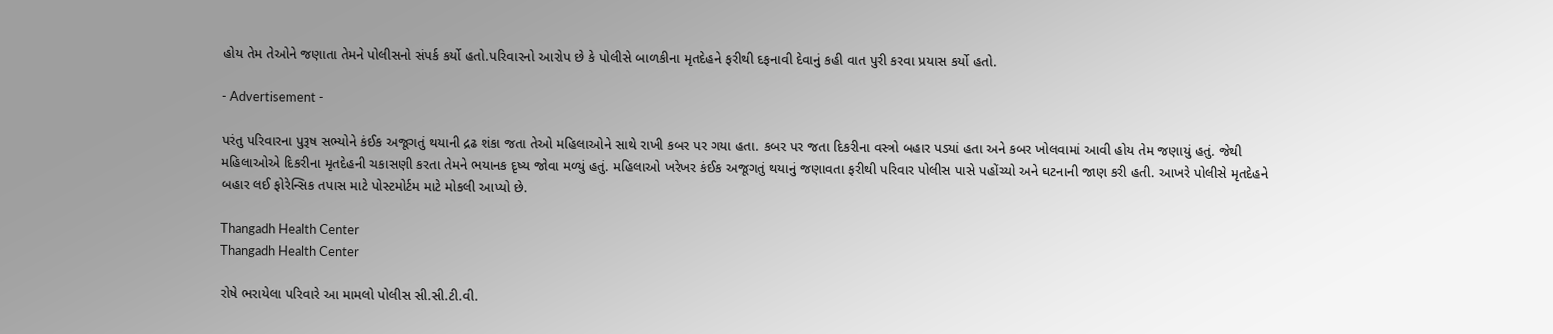હોય તેમ તેઓને જણાતા તેમને પોલીસનો સંપર્ક કર્યો હતો.પરિવારનો આરોપ છે કે પોલીસે બાળકીના મૃતદેહને ફરીથી દફનાવી દેવાનું કહી વાત પુરી કરવા પ્રયાસ કર્યો હતો.

- Advertisement -

પરંતુ પરિવારના પુરૂષ સભ્યોને કંઈક અજૂગતું થયાની દ્રઢ શંકા જતા તેઓ મહિલાઓને સાથે રાખી કબર પર ગયા હતા. કબર પર જતા દિકરીના વસ્ત્રો બહાર પડ્યાં હતા અને કબર ખોલવામાં આવી હોય તેમ જણાયું હતું. જેથી મહિલાઓએ દિકરીના મૃતદેહની ચકાસણી કરતા તેમને ભયાનક દૃષ્ય જોવા મળ્યું હતું. મહિલાઓ ખરેખર કંઈક અજૂગતું થયાનું જણાવતા ફરીથી પરિવાર પોલીસ પાસે પહોંચ્યો અને ઘટનાની જાણ કરી હતી. આખરે પોલીસે મૃતદેહને બહાર લઈ ફોરેન્સિક તપાસ માટે પોસ્ટમોર્ટમ માટે મોકલી આપ્યો છે.

Thangadh Health Center
Thangadh Health Center

રોષે ભરાયેલા પરિવારે આ મામલો પોલીસ સી.સી.ટી.વી.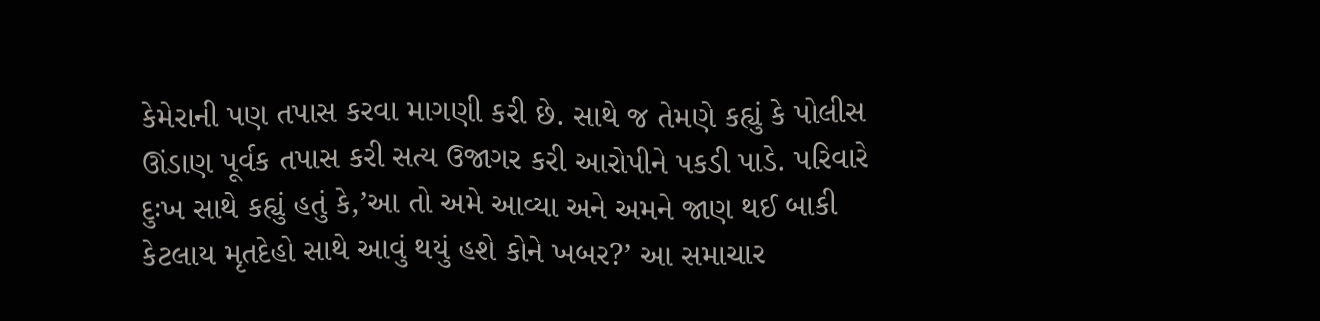કેમેરાની પણ તપાસ કરવા માગણી કરી છે. સાથે જ તેમણે કહ્યું કે પોલીસ ઊંડાણ પૂર્વક તપાસ કરી સત્ય ઉજાગર કરી આરોપીને પકડી પાડે. પરિવારે દુઃખ સાથે કહ્યું હતું કે,’આ તો અમે આવ્યા અને અમને જાણ થઈ બાકી કેટલાય મૃતદેહો સાથે આવું થયું હશે કોને ખબર?’ આ સમાચાર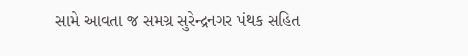સામે આવતા જ સમગ્ર સુરેન્દ્રનગર પંથક સહિત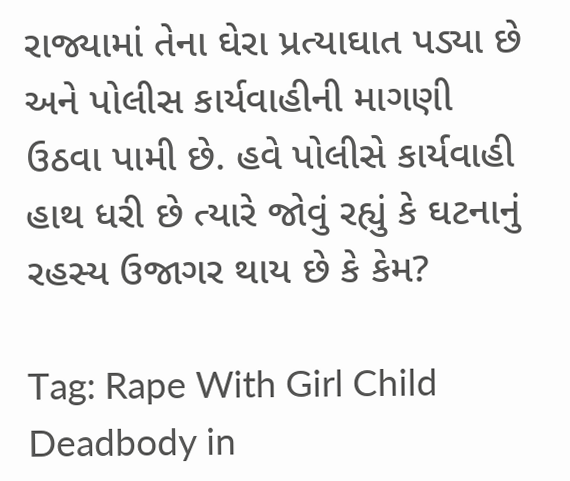રાજ્યામાં તેના ઘેરા પ્રત્યાઘાત પડ્યા છે અને પોલીસ કાર્યવાહીની માગણી ઉઠવા પામી છે. હવે પોલીસે કાર્યવાહી હાથ ધરી છે ત્યારે જોવું રહ્યું કે ઘટનાનું રહસ્ય ઉજાગર થાય છે કે કેમ?

Tag: Rape With Girl Child Deadbody in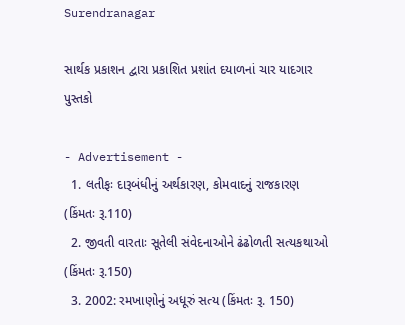Surendranagar

સાર્થક પ્રકાશન દ્વારા પ્રકાશિત પ્રશાંત દયાળનાં ચાર યાદગાર પુસ્તકો

- Advertisement -
  1. લતીફઃ દારૂબંધીનું અર્થકારણ, કોમવાદનું રાજકારણ (કિંમતઃ રૂ.110)
  2. જીવતી વારતાઃ સૂતેલી સંવેદનાઓને ઢંઢોળતી સત્યકથાઓ (કિંમતઃ રૂ.150)
  3. 2002: રમખાણોનું અધૂરું સત્ય (કિંમતઃ રૂ. 150)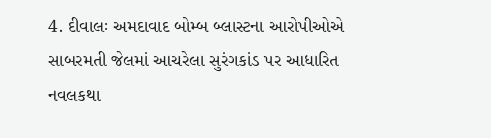4. દીવાલઃ અમદાવાદ બોમ્બ બ્લાસ્ટના આરોપીઓએ સાબરમતી જેલમાં આચરેલા સુરંગકાંડ પર આધારિત નવલકથા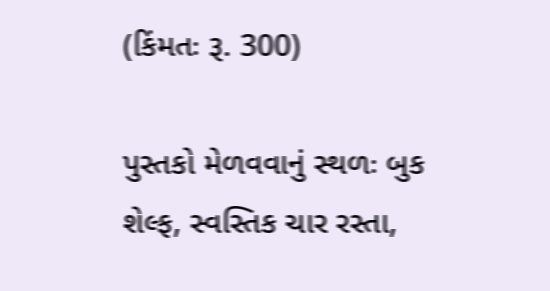(કિંમતઃ રૂ. 300)

પુસ્તકો મેળવવાનું સ્થળઃ બુક શેલ્ફ, સ્વસ્તિક ચાર રસ્તા,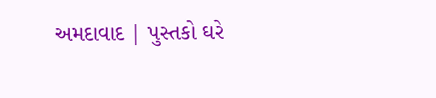અમદાવાદ | પુસ્તકો ઘરે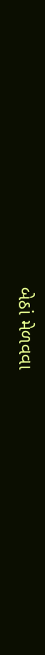બેઠાં મેળવવા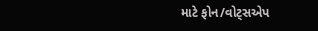માટે ફોન/વોટ્સએપ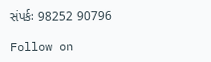સંપર્કઃ 98252 90796

Follow on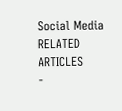Social Media
RELATED ARTICLES
-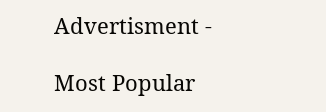Advertisment -

Most Popular